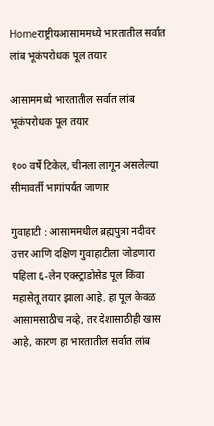Homeराष्ट्रीयआसाममध्ये भारतातील सर्वात लांब भूकंपरोधक पूल तयार

आसाममध्ये भारतातील सर्वात लांब भूकंपरोधक पूल तयार

१०० वर्षे टिकेल, चीनला लागून असलेल्या सीमावर्ती भागांपर्यंत जाणार

गुवाहाटी : आसाममधील ब्रह्मपुत्रा नदीवर उत्तर आणि दक्षिण गुवाहाटीला जोडणारा पहिला ६-लेन एक्स्ट्राडोसेड पूल किंवा महासेतू तयार झाला आहे. हा पूल केवळ आसामसाठीच नव्हे, तर देशासाठीही खास आहे, कारण हा भारतातील सर्वात लांब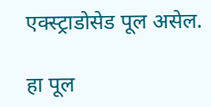एक्स्ट्राडोसेड पूल असेल.

हा पूल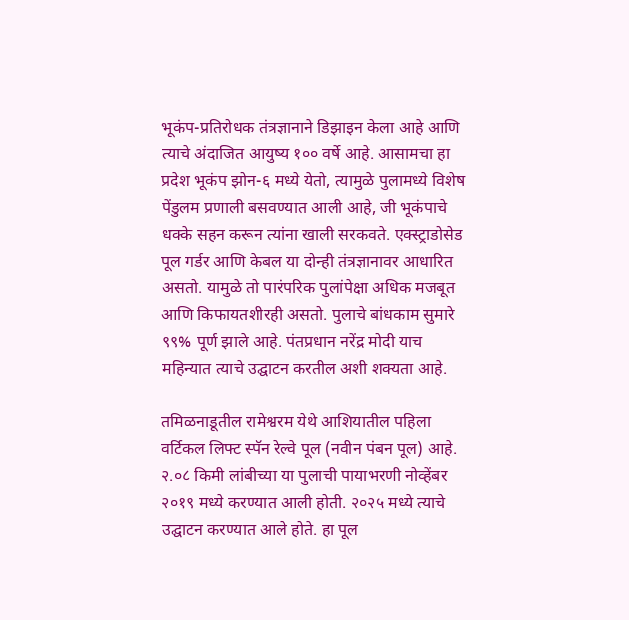भूकंप-प्रतिरोधक तंत्रज्ञानाने डिझाइन केला आहे आणि त्याचे अंदाजित आयुष्य १०० वर्षे आहे. आसामचा हा प्रदेश भूकंप झोन-६ मध्ये येतो, त्यामुळे पुलामध्ये विशेष पेंडुलम प्रणाली बसवण्यात आली आहे, जी भूकंपाचे धक्के सहन करून त्यांना खाली सरकवते. एक्स्ट्राडोसेड पूल गर्डर आणि केबल या दोन्ही तंत्रज्ञानावर आधारित असतो. यामुळे तो पारंपरिक पुलांपेक्षा अधिक मजबूत आणि किफायतशीरही असतो. पुलाचे बांधकाम सुमारे ९९% पूर्ण झाले आहे. पंतप्रधान नरेंद्र मोदी याच महिन्यात त्याचे उद्घाटन करतील अशी शक्यता आहे.

तमिळनाडूतील रामेश्वरम येथे आशियातील पहिला वर्टिकल लिफ्ट स्पॅन रेल्वे पूल (नवीन पंबन पूल) आहे. २.०८ किमी लांबीच्या या पुलाची पायाभरणी नोव्हेंबर २०१९ मध्ये करण्यात आली होती. २०२५ मध्ये त्याचे उद्घाटन करण्यात आले होते. हा पूल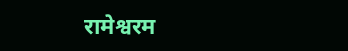रामेश्वरम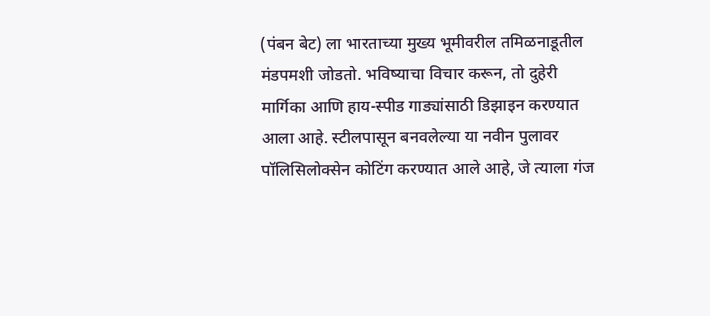(पंबन बेट) ला भारताच्या मुख्य भूमीवरील तमिळनाडूतील मंडपमशी जोडतो. भविष्याचा विचार करून, तो दुहेरी मार्गिका आणि हाय-स्पीड गाड्यांसाठी डिझाइन करण्यात आला आहे. स्टीलपासून बनवलेल्या या नवीन पुलावर पॉलिसिलोक्सेन कोटिंग करण्यात आले आहे, जे त्याला गंज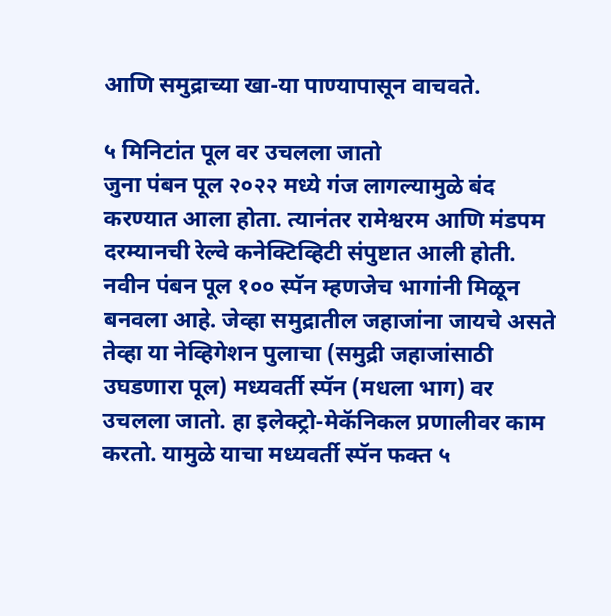आणि समुद्राच्या खा-या पाण्यापासून वाचवते.

५ मिनिटांत पूल वर उचलला जातो
जुना पंबन पूल २०२२ मध्ये गंज लागल्यामुळे बंद करण्यात आला होता. त्यानंतर रामेश्वरम आणि मंडपम दरम्यानची रेल्वे कनेक्टिव्हिटी संपुष्टात आली होती. नवीन पंबन पूल १०० स्पॅन म्हणजेच भागांनी मिळून बनवला आहे. जेव्हा समुद्रातील जहाजांना जायचे असते तेव्हा या नेव्हिगेशन पुलाचा (समुद्री जहाजांसाठी उघडणारा पूल) मध्यवर्ती स्पॅन (मधला भाग) वर उचलला जातो. हा इलेक्ट्रो-मेकॅनिकल प्रणालीवर काम करतो. यामुळे याचा मध्यवर्ती स्पॅन फक्त ५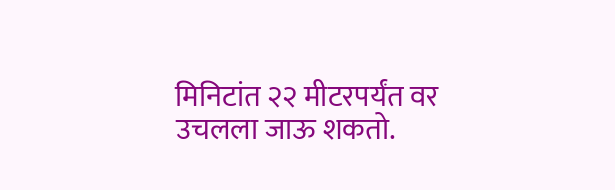मिनिटांत २२ मीटरपर्यंत वर उचलला जाऊ शकतो.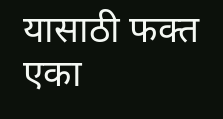यासाठी फक्त एका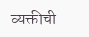व्यक्तीची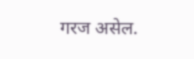गरज असेल.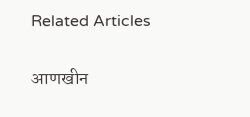Related Articles

आणखीन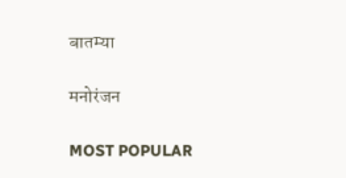बातम्या

मनोरंजन

MOST POPULAR